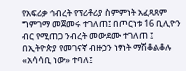የአፍሪቃ ኅብረት የፕሪቶሪያ ስምምነት አፈጻጸም ግምገማ መጀመሩ ተገለጠ፤ በጦርነቱ 16 ቢሊዮን ብር የሚጠጋ ንብረት መውደሙ ተገለጠ ፤ በኢትዮጵያ የመገናኛ ብዙኃን ነፃነት ማሽቆልቆሉ «አሳሳቢ ነው» ተባለ፤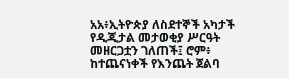አአ፥ኢትዮጵያ ለስደተኞች አካታች የዲጂታል መታወቂያ ሥርዓት መዘርጋቷን ገለጠች፤ ሮም፥ ከተጨናነቀች የእንጨት ጀልባ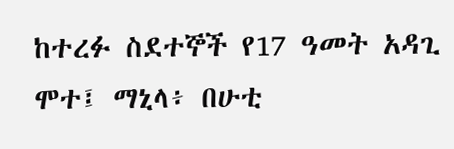ከተረፉ ስደተኞች የ17 ዓመት አዳጊ ሞተ፤ ማኒላ፥ በሁቲ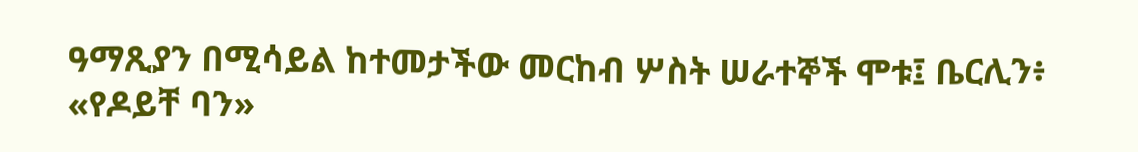ዓማጺያን በሚሳይል ከተመታችው መርከብ ሦስት ሠራተኞች ሞቱ፤ ቤርሊን፥ «የዶይቸ ባን»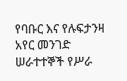የባቡር እና የሉፍታንዛ አየር መንገድ ሠራተተኞች የሥራ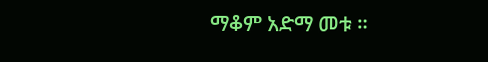ማቆም አድማ መቱ ።